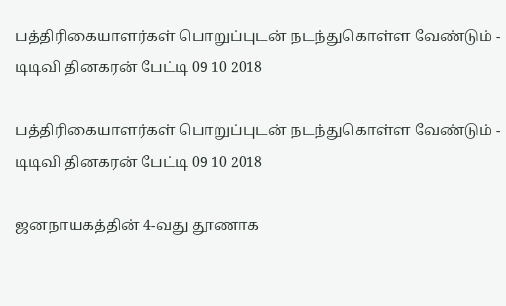பத்திரிகையாளர்கள் பொறுப்புடன் நடந்துகொள்ள வேண்டும் - டிடிவி தினகரன் பேட்டி 09 10 2018

பத்திரிகையாளர்கள் பொறுப்புடன் நடந்துகொள்ள வேண்டும் - டிடிவி தினகரன் பேட்டி 09 10 2018

ஜனநாயகத்தின் 4-வது தூணாக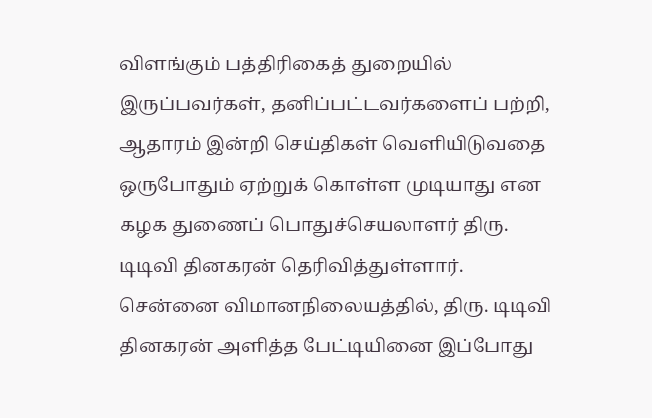விளங்கும் பத்திரிகைத் துறையில் இருப்பவர்கள், தனிப்பட்டவர்களைப் பற்றி, ஆதாரம் இன்றி செய்திகள் வெளியிடுவதை ஒருபோதும் ஏற்றுக் கொள்ள முடியாது என கழக துணைப் பொதுச்செயலாளர் திரு. டிடிவி தினகரன் தெரிவித்துள்ளார். சென்னை விமானநிலையத்தில், திரு. டிடிவி தினகரன் அளித்த பேட்டியினை இப்போது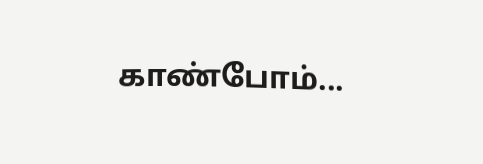காண்போம்...